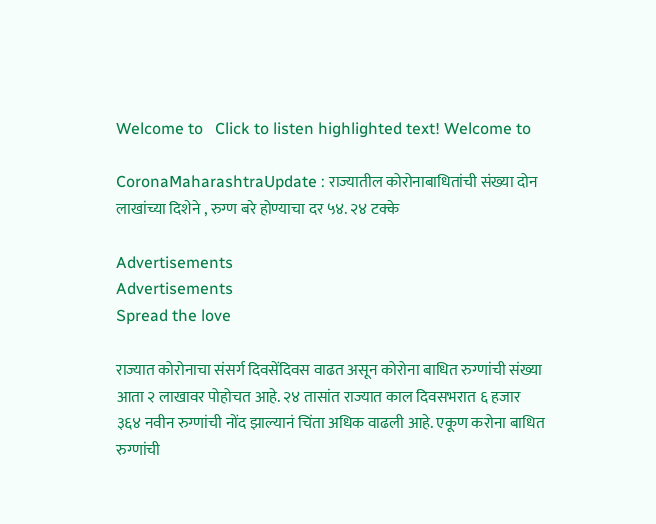Welcome to   Click to listen highlighted text! Welcome to

CoronaMaharashtraUpdate : राज्यातील कोरोनाबाधितांची संख्या दोन लाखांच्या दिशेने , रुग्ण बरे होण्याचा दर ५४. २४ टक्के

Advertisements
Advertisements
Spread the love

राज्यात कोरोनाचा संसर्ग दिवसेंदिवस वाढत असून कोरोना बाधित रुग्णांची संख्या आता २ लाखावर पोहोचत आहे. २४ तासांत राज्यात काल दिवसभरात ६ हजार ३६४ नवीन रुग्णांची नोंद झाल्यानं चिंता अधिक वाढली आहे. एकूण करोना बाधित रुग्णांची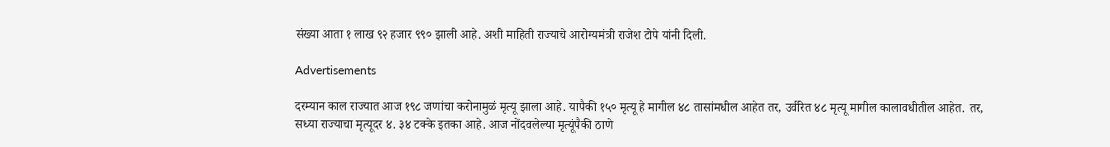संख्या आता १ लाख ९२ हजार ९९० झाली आहे. अशी माहिती राज्याचे आरोग्यमंत्री राजेश टोपे यांनी दिली.

Advertisements

दरम्यान काल राज्यात आज १९८ जणांचा करोनामुळं मृत्यू झाला आहे. यापैकी १५० मृत्यू हे मागील ४८ तासांमधील आहेत तर, उर्वरित ४८ मृत्यू मागील कालावधीतील आहेत. तर, सध्या राज्याचा मृत्यूदर ४. ३४ टक्के इतका आहे. आज नोंदवलेल्या मृत्यूंपैकी ठाणे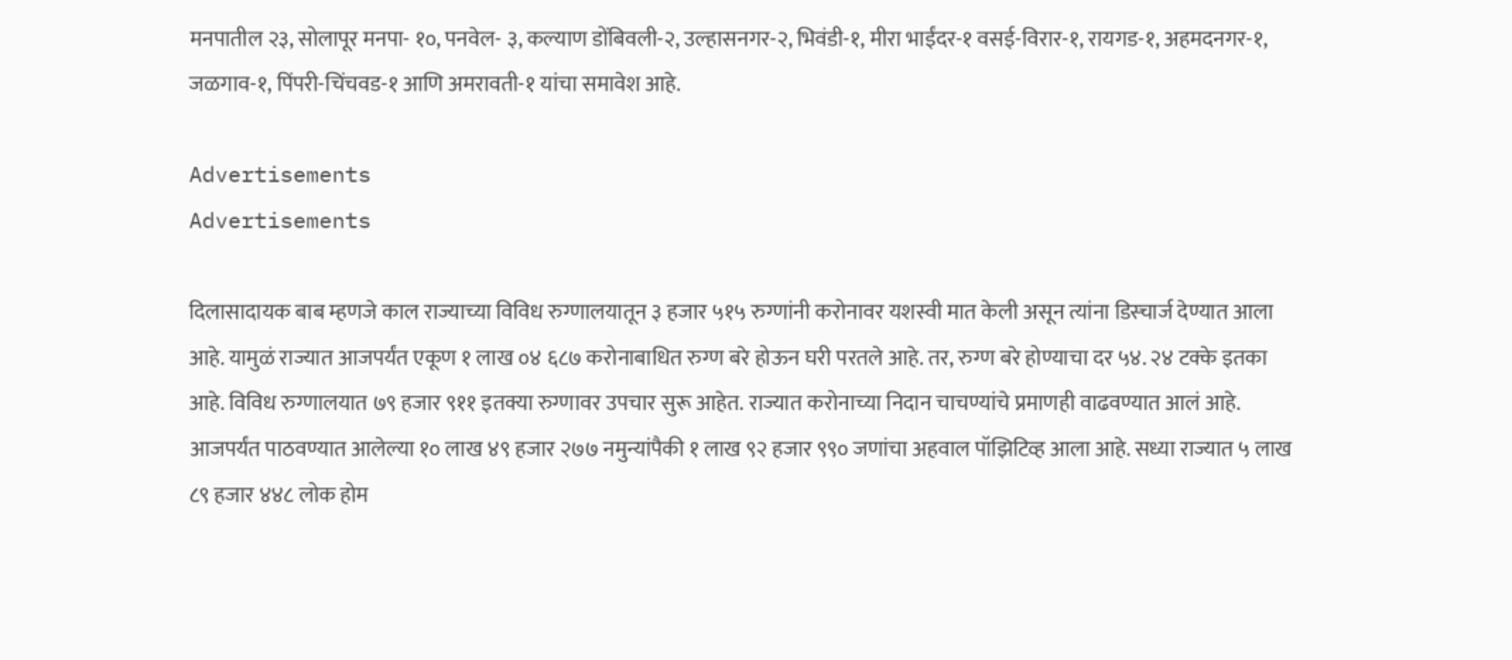मनपातील २३, सोलापूर मनपा- १०, पनवेल- ३, कल्याण डोंबिवली-२, उल्हासनगर-२, भिवंडी-१, मीरा भाईंदर-१ वसई-विरार-१, रायगड-१, अहमदनगर-१, जळगाव-१, पिंपरी-चिंचवड-१ आणि अमरावती-१ यांचा समावेश आहे.

Advertisements
Advertisements

दिलासादायक बाब म्हणजे काल राज्याच्या विविध रुग्णालयातून ३ हजार ५१५ रुग्णांनी करोनावर यशस्वी मात केली असून त्यांना डिस्चार्ज देण्यात आला आहे. यामुळं राज्यात आजपर्यंत एकूण १ लाख ०४ ६८७ करोनाबाधित रुग्ण बरे होऊन घरी परतले आहे. तर, रुग्ण बरे होण्याचा दर ५४. २४ टक्के इतका आहे. विविध रुग्णालयात ७९ हजार ९११ इतक्या रुग्णावर उपचार सुरू आहेत. राज्यात करोनाच्या निदान चाचण्यांचे प्रमाणही वाढवण्यात आलं आहे. आजपर्यंत पाठवण्यात आलेल्या १० लाख ४९ हजार २७७ नमुन्यांपैकी १ लाख ९२ हजार ९९० जणांचा अहवाल पॉझिटिव्ह आला आहे. सध्या राज्यात ५ लाख ८९ हजार ४४८ लोक होम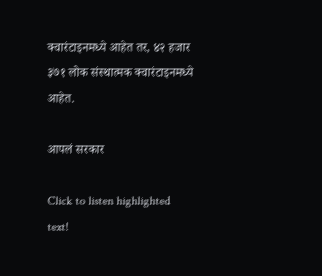क्वारंटाइनमध्ये आहेत तर, ४२ हजार ३७१ लोक संस्थात्मक क्वारंटाइनमध्ये आहेत.

आपलं सरकार

Click to listen highlighted text!